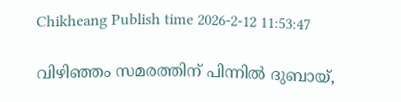Chikheang Publish time 2026-2-12 11:53:47

വിഴിഞ്ഞം സമരത്തിന് പിന്നിൽ ദുബായ്,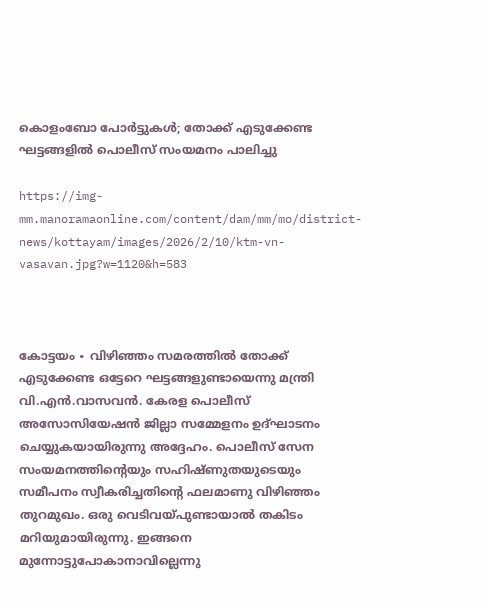കൊളംബോ പോർട്ടുകൾ; തോക്ക് എടുക്കേണ്ട ഘട്ടങ്ങളിൽ പൊലീസ് സംയമനം പാലിച്ചു

https://img-mm.manoramaonline.com/content/dam/mm/mo/district-news/kottayam/images/2026/2/10/ktm-vn-vasavan.jpg?w=1120&h=583



കോട്ടയം ∙ വിഴിഞ്ഞം സമരത്തിൽ തോക്ക് എടുക്കേണ്ട ഒട്ടേറെ ഘട്ടങ്ങളുണ്ടായെന്നു മന്ത്രി വി.എൻ.വാസവൻ. കേരള പൊലീസ് അസോസിയേഷൻ ജില്ലാ സമ്മേളനം ഉദ്ഘാടനം ചെയ്യുകയായിരുന്നു അദ്ദേഹം. പൊലീസ് സേന സംയമനത്തിന്റെയും സഹിഷ്ണുതയുടെയും സമീപനം സ്വീകരിച്ചതിന്റെ ഫലമാണു വിഴിഞ്ഞം തുറമുഖം. ഒരു വെടിവയ്‌പുണ്ടായാൽ തകിടം മറിയുമായിരുന്നു. ഇങ്ങനെ മുന്നോട്ടുപോകാനാവില്ലെന്നു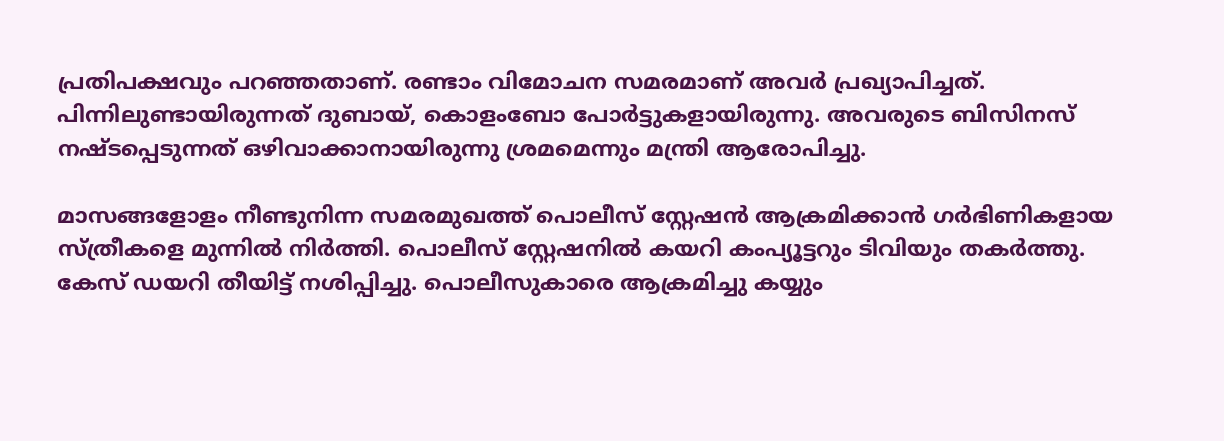പ്രതിപക്ഷവും പറഞ്ഞതാണ്. രണ്ടാം വിമോചന സമരമാണ് അവർ പ്രഖ്യാപിച്ചത്. പിന്നിലുണ്ടായിരുന്നത് ദുബായ്, കൊളംബോ പോർട്ടുകളായിരുന്നു. അവരുടെ ബിസിനസ് നഷ്ടപ്പെടുന്നത് ഒഴിവാക്കാനായിരുന്നു ശ്രമമെന്നും മന്ത്രി ആരോപിച്ചു.

മാസങ്ങളോളം നീണ്ടുനിന്ന സമരമുഖത്ത് പൊലീസ് സ്റ്റേഷൻ ആക്രമിക്കാൻ ഗർഭിണികളായ സ്ത്രീകളെ മുന്നിൽ നിർത്തി. പൊലീസ് സ്റ്റേഷനിൽ കയറി കംപ്യൂട്ടറും ടിവിയും തകർത്തു. കേസ് ഡയറി തീയിട്ട് നശിപ്പിച്ചു. പൊലീസുകാരെ ആക്രമിച്ചു കയ്യും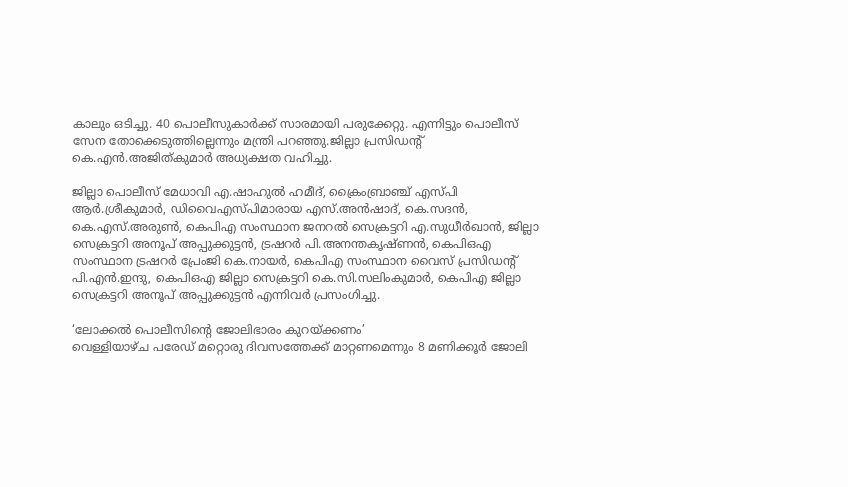കാലും ഒടിച്ചു. 40 പൊലീസുകാർക്ക് സാരമായി പരുക്കേറ്റു. എന്നിട്ടും പൊലീസ് സേന തോക്കെടുത്തില്ലെന്നും മന്ത്രി പറഞ്ഞു.ജില്ലാ പ്രസിഡന്റ് കെ.എൻ.അജിത്കുമാർ അധ്യക്ഷത വഹിച്ചു.

ജില്ലാ പൊലീസ് മേധാവി എ.ഷാഹുൽ ഹമീദ്, ക്രൈംബ്രാഞ്ച് എസ്പി ആർ.ശ്രീകുമാർ, ഡിവൈഎസ്പിമാരായ എസ്.അൻഷാദ്, കെ.സദൻ, കെ.എസ്.അരുൺ, കെപിഎ സംസ്ഥാന ജനറൽ സെക്രട്ടറി എ.സുധീർഖാൻ, ജില്ലാ സെക്രട്ടറി അനൂപ് അപ്പുക്കുട്ടൻ, ട്രഷറർ പി.അനന്തകൃഷ്ണൻ, കെപിഒഎ സംസ്ഥാന ട്രഷറർ പ്രേംജി കെ.നായർ, കെപിഎ സംസ്ഥാന വൈസ് പ്രസിഡന്റ് പി.എൻ.ഇന്ദു, കെപിഒഎ ജില്ലാ സെക്രട്ടറി കെ.സി.സലിംകുമാർ, കെപിഎ ജില്ലാ സെക്രട്ടറി അനൂപ് അപ്പുക്കുട്ടൻ എന്നിവർ പ്രസംഗിച്ചു.

‘ലോക്കൽ പൊലീസിന്റെ ജോലിഭാരം കുറയ്ക്കണം’
വെള്ളിയാഴ്ച പരേഡ് മറ്റൊരു ദിവസത്തേക്ക് മാറ്റണമെന്നും 8 മണിക്കൂർ ജോലി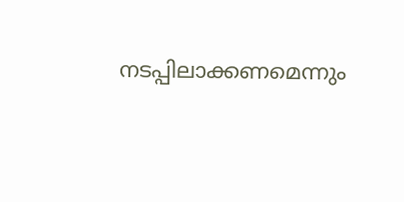നടപ്പിലാക്കണമെന്നും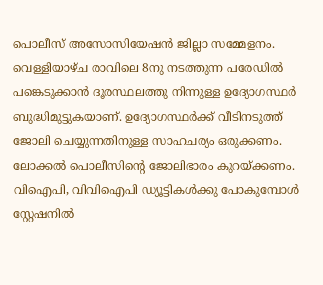പൊലീസ് അസോസിയേഷൻ ജില്ലാ സമ്മേളനം. വെള്ളിയാഴ്ച രാവിലെ 8നു നടത്തുന്ന പരേഡിൽ പങ്കെടുക്കാൻ ദൂരസ്ഥലത്തു നിന്നുള്ള ഉദ്യോഗസ്ഥർ ബുദ്ധിമുട്ടുകയാണ്. ഉദ്യോഗസ്ഥർക്ക് വീടിനടുത്ത് ജോലി ചെയ്യുന്നതിനുള്ള സാഹചര്യം ഒരുക്കണം. ലോക്കൽ പൊലീസിന്റെ ജോലിഭാരം കുറയ്ക്കണം. വിഐപി, വിവിഐപി ഡ്യൂട്ടികൾക്കു പോകുമ്പോൾ സ്റ്റേഷനിൽ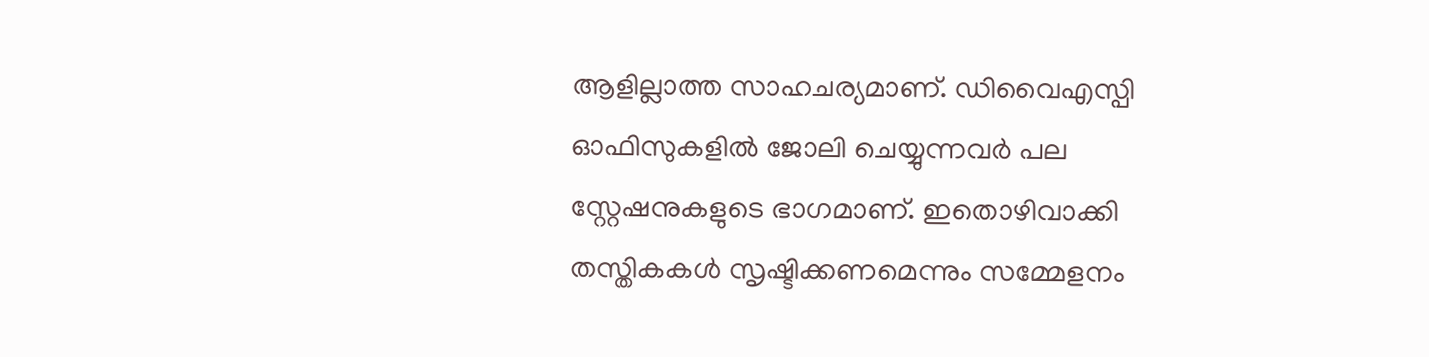ആളില്ലാത്ത സാഹചര്യമാണ്. ഡിവൈഎസ്പി ഓഫിസുകളിൽ ജോലി ചെയ്യുന്നവർ പല സ്റ്റേഷനുകളുടെ ഭാഗമാണ്. ഇതൊഴിവാക്കി തസ്തികകൾ സൃഷ്ടിക്കണമെന്നും സമ്മേളനം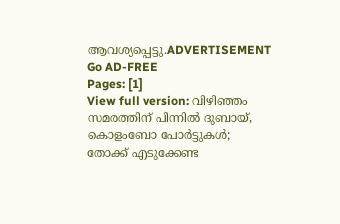ആവശ്യപ്പെട്ടു.ADVERTISEMENT Go AD-FREE
Pages: [1]
View full version: വിഴിഞ്ഞം സമരത്തിന് പിന്നിൽ ദുബായ്, കൊളംബോ പോർട്ടുകൾ; തോക്ക് എടുക്കേണ്ട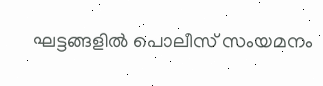ഘട്ടങ്ങളിൽ പൊലീസ് സംയമനം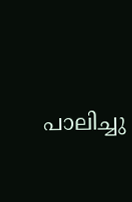പാലിച്ചു